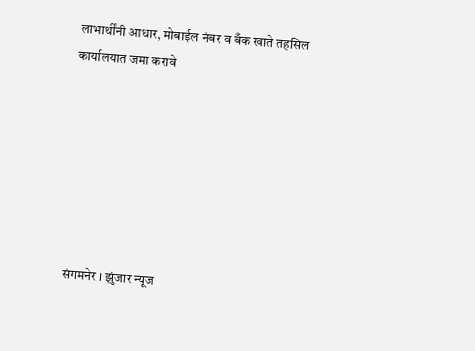लाभार्थींनी आधार, मोबाईल नंबर व बँक खाते तहसिल कार्यालयात जमा करावे







संगमनेर । झुंजार न्यूज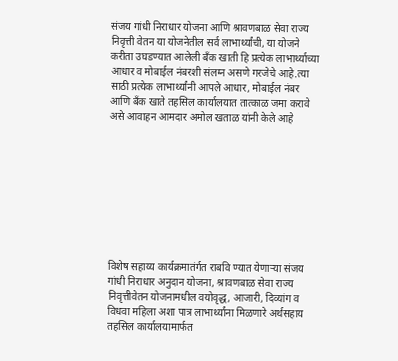संजय गांधी निराधार योजना आणि श्रावणबाळ सेवा राज्य निवृत्ती वेतन या योजनेतील सर्व लाभार्थ्यांची, या योजने करीता उघडण्यात आलेली बँक खाती हि प्रत्येक लाभार्थ्याच्या आधार व मोबाईल नंबरशी संलग्न असणे गरजेचे आहे.त्या साठी प्रत्येक लाभार्थ्यांनी आपले आधार, मोबाईल नंबर आणि बँक खाते तहसिल कार्यालयात तात्काळ जमा करावे असे आवाहन आमदार अमोल खताळ यांनी केले आहे









विशेष सहाय्य कार्यक्रमातंर्गत राबवि ण्यात येणाऱ्या संजय गांधी निराधार अनुदान योजना, श्रावणबाळ सेवा राज्य निवृत्तीवेतन योजनामधील वयोवृद्ध, आजारी, दिव्यांग व विधवा महिला अशा पात्र लाभार्थ्यांना मिळणारे अर्थसहाय तहसिल कार्यालयामार्फत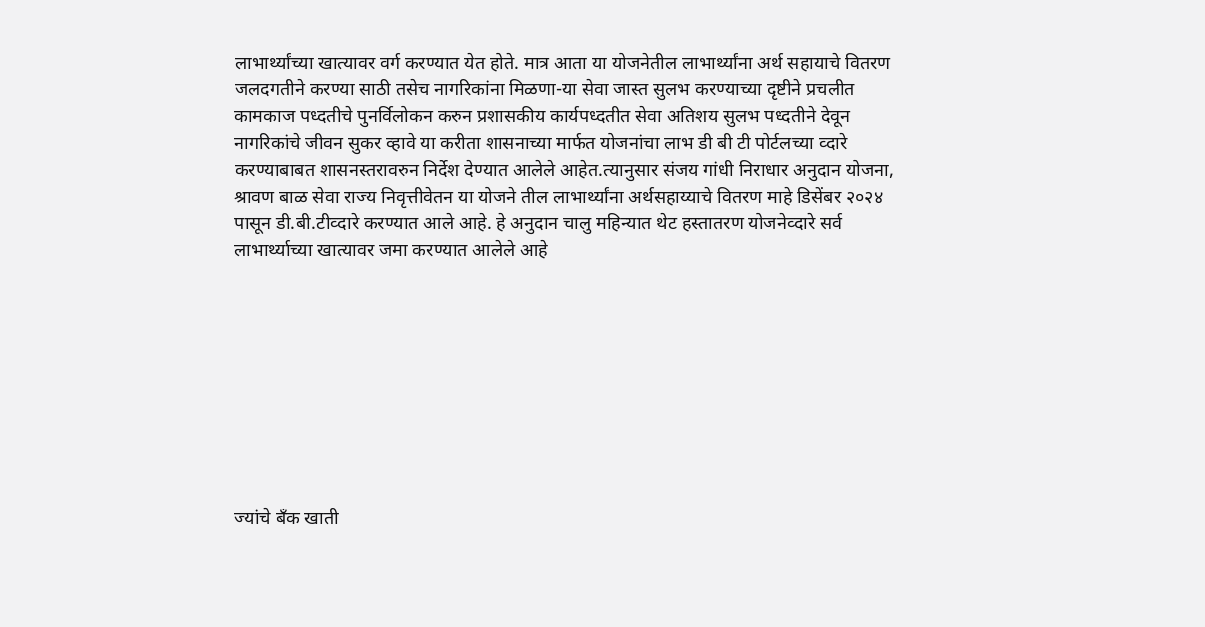लाभार्थ्यांच्या खात्यावर वर्ग करण्यात येत होते. मात्र आता या योजनेतील लाभार्थ्यांना अर्थ सहायाचे वितरण जलदगतीने करण्या साठी तसेच नागरिकांना मिळणा-या सेवा जास्त सुलभ करण्याच्या दृष्टीने प्रचलीत कामकाज पध्दतीचे पुनर्विलोकन करुन प्रशासकीय कार्यपध्दतीत सेवा अतिशय सुलभ पध्दतीने देवून नागरिकांचे जीवन सुकर व्हावे या करीता शासनाच्या मार्फत योजनांचा लाभ डी बी टी पोर्टलच्या व्दारे करण्याबाबत शासनस्तरावरुन निर्देश देण्यात आलेले आहेत.त्यानुसार संजय गांधी निराधार अनुदान योजना, श्रावण बाळ सेवा राज्य निवृत्तीवेतन या योजने तील लाभार्थ्यांना अर्थसहाय्याचे वितरण माहे डिसेंबर २०२४ पासून डी.बी.टीव्दारे करण्यात आले आहे. हे अनुदान चालु महिन्यात थेट हस्तातरण योजनेव्दारे सर्व लाभार्थ्याच्या खात्यावर जमा करण्यात आलेले आहे









ज्यांचे बँक खाती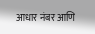आधार नंबर आणि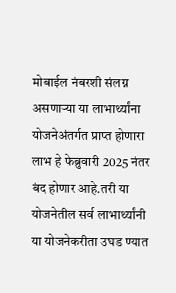मोबाईल नंबरशी संलग्न असणाऱ्या या लाभार्थ्यांना योजनेअंतर्गत प्राप्त होणारा लाभ हे फेब्रुवारी 2025 नंतर बंद होणार आहे.तरी या योजनेतील सर्व लाभार्थ्यांनी या योजनेकरीता उघड ण्यात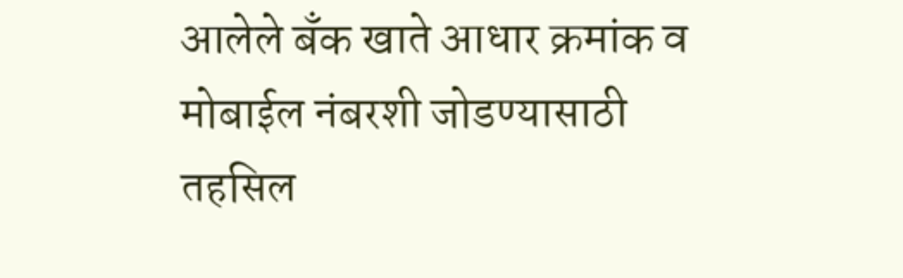आलेले बँक खाते आधार क्रमांक व मोबाईल नंबरशी जोडण्यासाठी तहसिल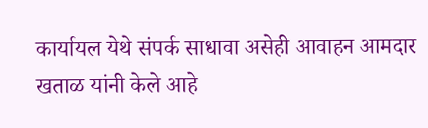कार्यायल येथे संपर्क साधावा असेही आवाहन आमदार खताळ यांनी केले आहे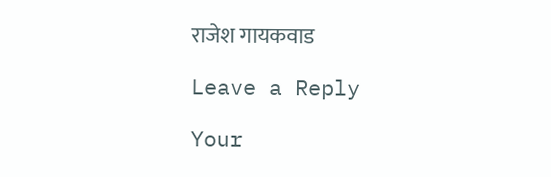राजेश गायकवाड

Leave a Reply

Your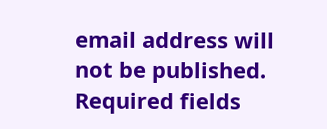email address will not be published. Required fields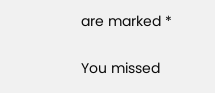are marked *

You missed